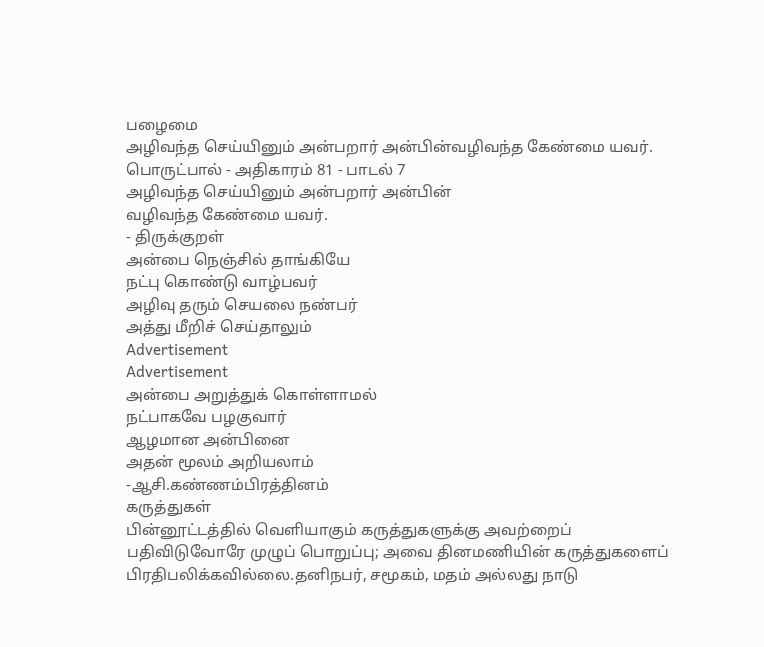பழைமை
அழிவந்த செய்யினும் அன்பறார் அன்பின்வழிவந்த கேண்மை யவர்.
பொருட்பால் - அதிகாரம் 81 - பாடல் 7
அழிவந்த செய்யினும் அன்பறார் அன்பின்
வழிவந்த கேண்மை யவர்.
- திருக்குறள்
அன்பை நெஞ்சில் தாங்கியே
நட்பு கொண்டு வாழ்பவர்
அழிவு தரும் செயலை நண்பர்
அத்து மீறிச் செய்தாலும்
Advertisement
Advertisement
அன்பை அறுத்துக் கொள்ளாமல்
நட்பாகவே பழகுவார்
ஆழமான அன்பினை
அதன் மூலம் அறியலாம்
-ஆசி.கண்ணம்பிரத்தினம்
கருத்துகள்
பின்னூட்டத்தில் வெளியாகும் கருத்துகளுக்கு அவற்றைப் பதிவிடுவோரே முழுப் பொறுப்பு; அவை தினமணியின் கருத்துகளைப் பிரதிபலிக்கவில்லை.தனிநபர், சமூகம், மதம் அல்லது நாடு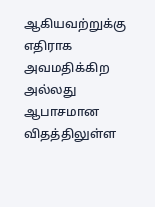ஆகியவற்றுக்கு எதிராக அவமதிக்கிற அல்லது ஆபாசமான விதத்திலுள்ள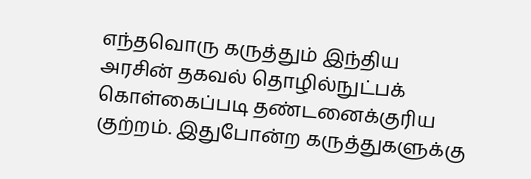எந்தவொரு கருத்தும் இந்திய அரசின் தகவல் தொழில்நுட்பக் கொள்கைப்படி தண்டனைக்குரிய குற்றம். இதுபோன்ற கருத்துகளுக்கு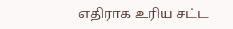எதிராக உரிய சட்ட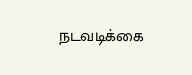நடவடிக்கை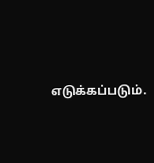எடுக்கப்படும்.